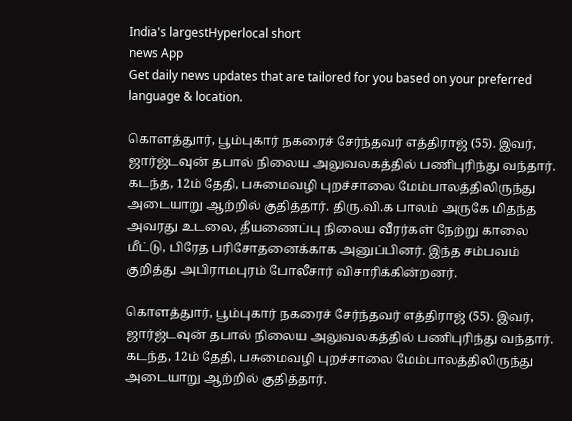India's largestHyperlocal short
news App
Get daily news updates that are tailored for you based on your preferred language & location.

கொளத்துார், பூம்புகார் நகரைச் சேர்ந்தவர் எத்திராஜ் (55). இவர், ஜார்ஜ்டவுன் தபால் நிலைய அலுவலகத்தில் பணிபுரிந்து வந்தார். கடந்த, 12ம் தேதி, பசுமைவழி புறச்சாலை மேம்பாலத்திலிருந்து அடையாறு ஆற்றில் குதித்தார். திரு.வி.க பாலம் அருகே மிதந்த அவரது உடலை, தீயணைப்பு நிலைய வீரர்கள் நேற்று காலை மீட்டு, பிரேத பரிசோதனைக்காக அனுப்பினர். இந்த சம்பவம் குறித்து அபிராமபுரம் போலீசார் விசாரிக்கின்றனர்.

கொளத்துார், பூம்புகார் நகரைச் சேர்ந்தவர் எத்திராஜ் (55). இவர், ஜார்ஜ்டவுன் தபால் நிலைய அலுவலகத்தில் பணிபுரிந்து வந்தார். கடந்த, 12ம் தேதி, பசுமைவழி புறச்சாலை மேம்பாலத்திலிருந்து அடையாறு ஆற்றில் குதித்தார்.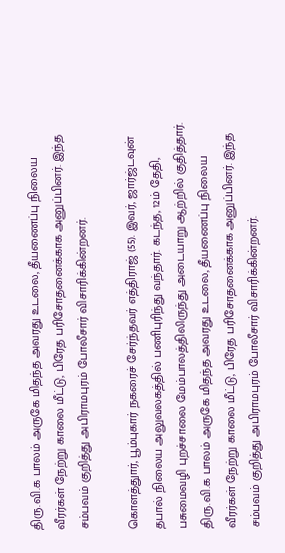திரு.வி.க பாலம் அருகே மிதந்த அவரது உடலை, தீயணைப்பு நிலைய வீரர்கள் நேற்று காலை மீட்டு, பிரேத பரிசோதனைக்காக அனுப்பினர். இந்த சம்பவம் குறித்து அபிராமபுரம் போலீசார் விசாரிக்கின்றனர்.

கொளத்துார், பூம்புகார் நகரைச் சேர்ந்தவர் எத்திராஜ் (55). இவர், ஜார்ஜ்டவுன் தபால் நிலைய அலுவலகத்தில் பணிபுரிந்து வந்தார். கடந்த, 12ம் தேதி, பசுமைவழி புறச்சாலை மேம்பாலத்திலிருந்து அடையாறு ஆற்றில் குதித்தார். திரு.வி.க பாலம் அருகே மிதந்த அவரது உடலை, தீயணைப்பு நிலைய வீரர்கள் நேற்று காலை மீட்டு, பிரேத பரிசோதனைக்காக அனுப்பினர். இந்த சம்பவம் குறித்து அபிராமபுரம் போலீசார் விசாரிக்கின்றனர்.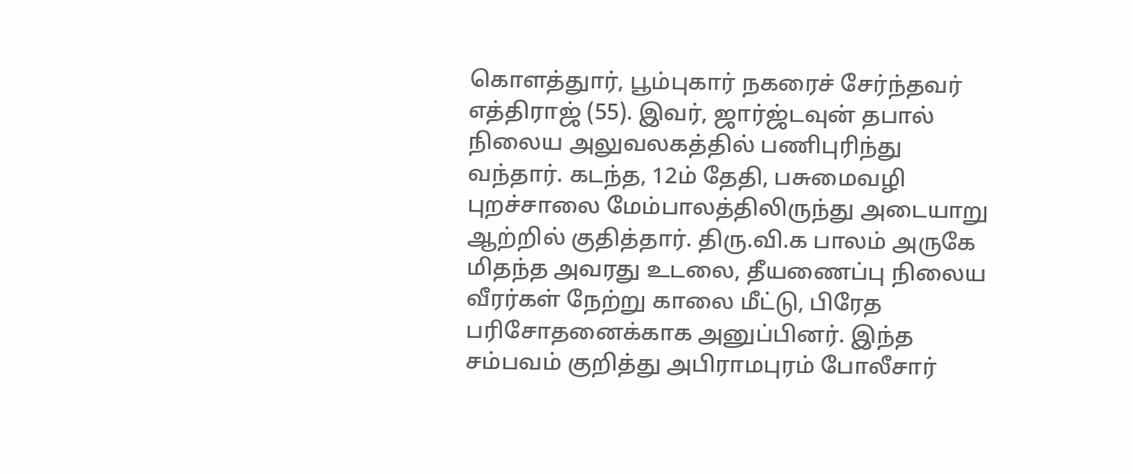கொளத்துார், பூம்புகார் நகரைச் சேர்ந்தவர் எத்திராஜ் (55). இவர், ஜார்ஜ்டவுன் தபால் நிலைய அலுவலகத்தில் பணிபுரிந்து வந்தார். கடந்த, 12ம் தேதி, பசுமைவழி புறச்சாலை மேம்பாலத்திலிருந்து அடையாறு ஆற்றில் குதித்தார். திரு.வி.க பாலம் அருகே மிதந்த அவரது உடலை, தீயணைப்பு நிலைய வீரர்கள் நேற்று காலை மீட்டு, பிரேத பரிசோதனைக்காக அனுப்பினர். இந்த சம்பவம் குறித்து அபிராமபுரம் போலீசார்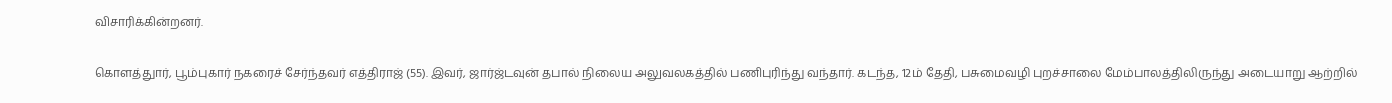விசாரிக்கின்றனர்.

கொளத்துார், பூம்புகார் நகரைச் சேர்ந்தவர் எத்திராஜ் (55). இவர், ஜார்ஜ்டவுன் தபால் நிலைய அலுவலகத்தில் பணிபுரிந்து வந்தார். கடந்த, 12ம் தேதி, பசுமைவழி புறச்சாலை மேம்பாலத்திலிருந்து அடையாறு ஆற்றில்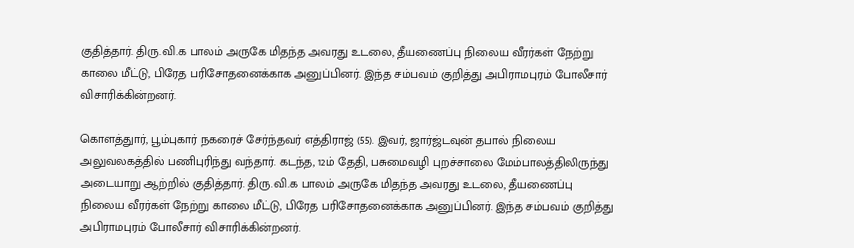குதித்தார். திரு.வி.க பாலம் அருகே மிதந்த அவரது உடலை, தீயணைப்பு நிலைய வீரர்கள் நேற்று காலை மீட்டு, பிரேத பரிசோதனைக்காக அனுப்பினர். இந்த சம்பவம் குறித்து அபிராமபுரம் போலீசார் விசாரிக்கின்றனர்.

கொளத்துார், பூம்புகார் நகரைச் சேர்ந்தவர் எத்திராஜ் (55). இவர், ஜார்ஜ்டவுன் தபால் நிலைய அலுவலகத்தில் பணிபுரிந்து வந்தார். கடந்த, 12ம் தேதி, பசுமைவழி புறச்சாலை மேம்பாலத்திலிருந்து அடையாறு ஆற்றில் குதித்தார். திரு.வி.க பாலம் அருகே மிதந்த அவரது உடலை, தீயணைப்பு நிலைய வீரர்கள் நேற்று காலை மீட்டு, பிரேத பரிசோதனைக்காக அனுப்பினர். இந்த சம்பவம் குறித்து அபிராமபுரம் போலீசார் விசாரிக்கின்றனர்.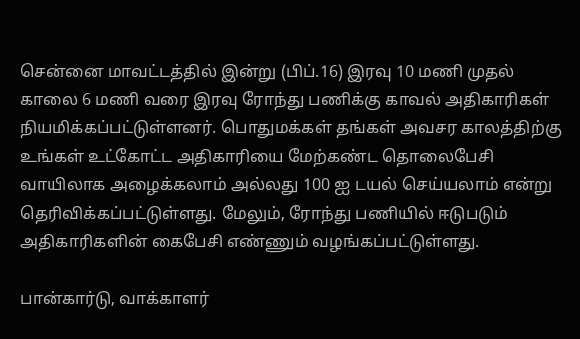சென்னை மாவட்டத்தில் இன்று (பிப்.16) இரவு 10 மணி முதல் காலை 6 மணி வரை இரவு ரோந்து பணிக்கு காவல் அதிகாரிகள் நியமிக்கப்பட்டுள்ளனர். பொதுமக்கள் தங்கள் அவசர காலத்திற்கு உங்கள் உட்கோட்ட அதிகாரியை மேற்கண்ட தொலைபேசி வாயிலாக அழைக்கலாம் அல்லது 100 ஐ டயல் செய்யலாம் என்று தெரிவிக்கப்பட்டுள்ளது. மேலும், ரோந்து பணியில் ஈடுபடும் அதிகாரிகளின் கைபேசி எண்ணும் வழங்கப்பட்டுள்ளது.

பான்கார்டு, வாக்காளர்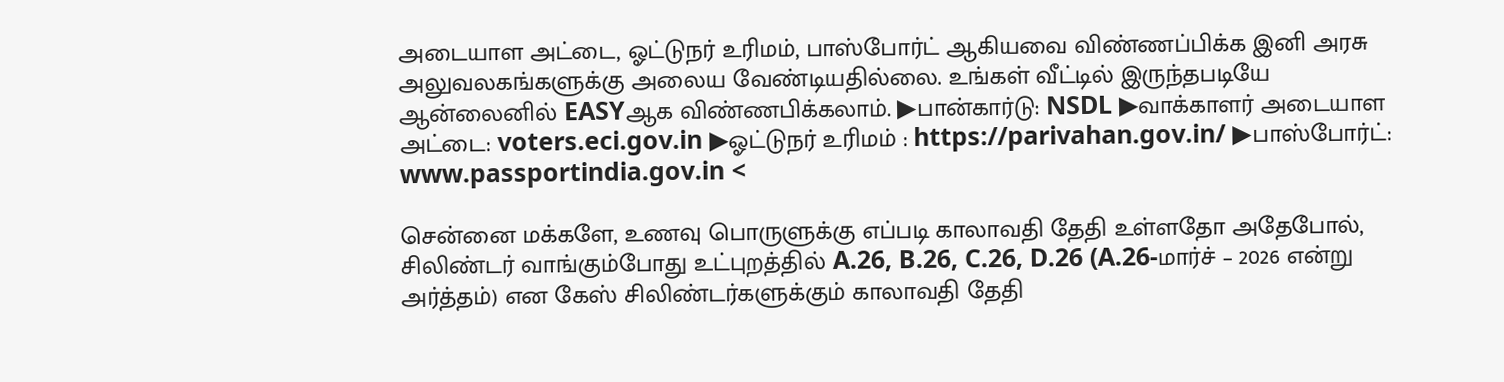அடையாள அட்டை, ஓட்டுநர் உரிமம், பாஸ்போர்ட் ஆகியவை விண்ணப்பிக்க இனி அரசு அலுவலகங்களுக்கு அலைய வேண்டியதில்லை. உங்கள் வீட்டில் இருந்தபடியே ஆன்லைனில் EASYஆக விண்ணபிக்கலாம். ▶பான்கார்டு: NSDL ▶வாக்காளர் அடையாள அட்டை: voters.eci.gov.in ▶ஓட்டுநர் உரிமம் : https://parivahan.gov.in/ ▶பாஸ்போர்ட்: www.passportindia.gov.in <

சென்னை மக்களே, உணவு பொருளுக்கு எப்படி காலாவதி தேதி உள்ளதோ அதேபோல், சிலிண்டர் வாங்கும்போது உட்புறத்தில் A.26, B.26, C.26, D.26 (A.26-மார்ச் – 2026 என்று அர்த்தம்) என கேஸ் சிலிண்டர்களுக்கும் காலாவதி தேதி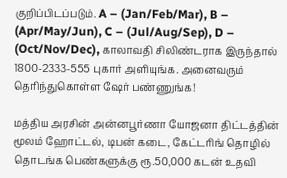குறிப்பிடப்படும். A – (Jan/Feb/Mar), B – (Apr/May/Jun), C – (Jul/Aug/Sep), D – (Oct/Nov/Dec), காலாவதி சிலிண்டராக இருந்தால் 1800-2333-555 புகார் அளியுங்க. அனைவரும் தெரிந்துகொள்ள ஷேர் பண்ணுங்க!

மத்திய அரசின் அன்னபூர்ணா யோஜனா திட்டத்தின் மூலம் ஹோட்டல், டிபன் கடை, கேட்டரிங் தொழில் தொடங்க பெண்களுக்கு ரூ.50,000 கடன் உதவி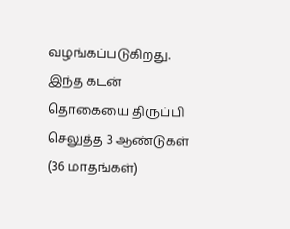வழங்கப்படுகிறது. இந்த கடன் தொகையை திருப்பி செலுத்த 3 ஆண்டுகள் (36 மாதங்கள்)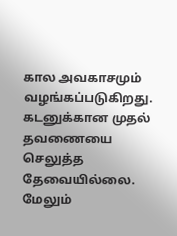கால அவகாசமும் வழங்கப்படுகிறது. கடனுக்கான முதல் தவணையை செலுத்த தேவையில்லை. மேலும்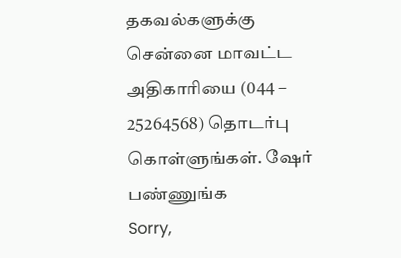தகவல்களுக்கு சென்னை மாவட்ட அதிகாரியை (044 – 25264568) தொடர்பு கொள்ளுங்கள். ஷேர் பண்ணுங்க
Sorry,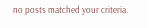no posts matched your criteria.